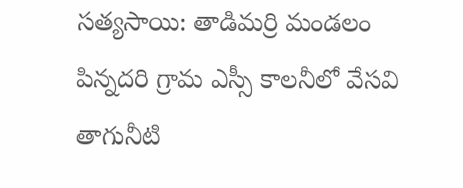సత్యసాయి: తాడిమర్రి మండలం పిన్నదరి గ్రామ ఎస్సీ కాలనీలో వేసవి తాగునీటి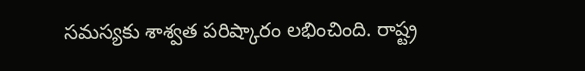సమస్యకు శాశ్వత పరిష్కారం లభించింది. రాష్ట్ర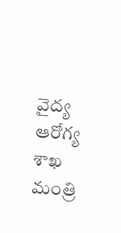వైద్య ఆరోగ్య శాఖ మంత్రి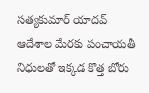సత్యకుమార్ యాదవ్ ఆదేశాల మేరకు పంచాయతీ నిధులతో ఇక్కడ కొత్త బోరు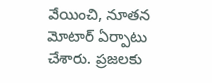వేయించి, నూతన మోటార్ ఏర్పాటు చేశారు. ప్రజలకు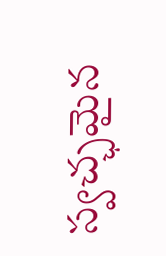స్వచ్ఛమైన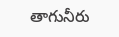తాగునీరు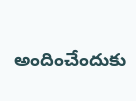అందించేందుకు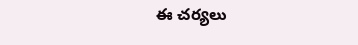ఈ చర్యలు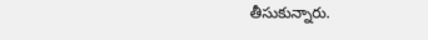తీసుకున్నారు.